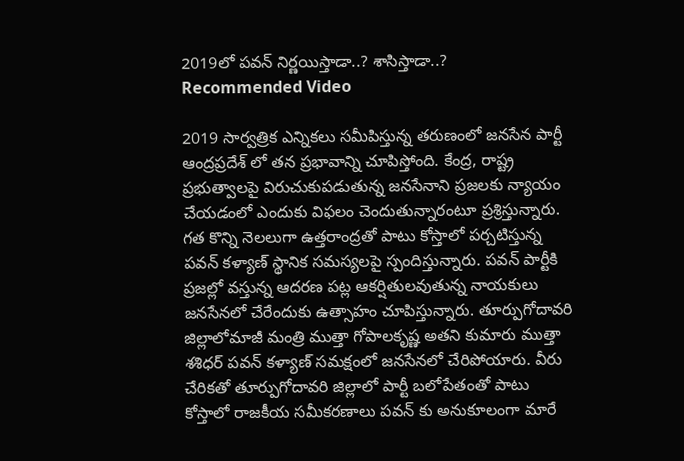2019లో పవన్ నిర్ణయిస్తాడా..? శాసిస్తాడా..?
Recommended Video

2019 సార్వత్రిక ఎన్నికలు సమీపిస్తున్న తరుణంలో జనసేన పార్టీ ఆంద్రప్రదేశ్ లో తన ప్రభావాన్ని చూపిస్తోంది. కేంద్ర, రాష్ట్ర ప్రభుత్వాలపై విరుచుకుపడుతున్న జనసేనాని ప్రజలకు న్యాయం చేయడంలో ఎందుకు విఫలం చెందుతున్నారంటూ ప్రశ్రిస్తున్నారు. గత కొన్ని నెలలుగా ఉత్తరాంద్రతో పాటు కోస్తాలో పర్చటిస్తున్న పవన్ కళ్యాణ్ స్థానిక సమస్యలపై స్పందిస్తున్నారు. పవన్ పార్టీకి ప్రజల్లో వస్తున్న ఆదరణ పట్ల ఆకర్షితులవుతున్న నాయకులు జనసేనలో చేరేందుకు ఉత్సాహం చూపిస్తున్నారు. తూర్పుగోదావరి జిల్లాలోమాజీ మంత్రి ముత్తా గోపాలకృష్ణ అతని కుమారు ముత్తా శశిధర్ పవన్ కళ్యాణ్ సమక్షంలో జనసేనలో చేరిపోయారు. వీరు చేరికతో తూర్పుగోదావరి జిల్లాలో పార్టీ బలోపేతంతో పాటు కోస్తాలో రాజకీయ సమీకరణాలు పవన్ కు అనుకూలంగా మారే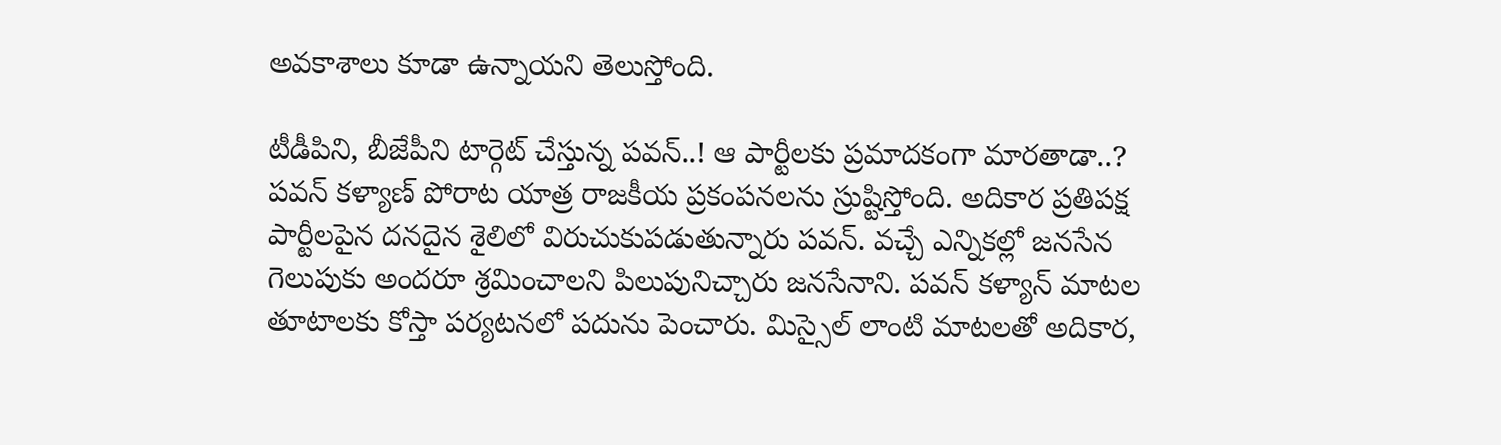అవకాశాలు కూడా ఉన్నాయని తెలుస్తోంది.

టీడీపిని, బీజేపీని టార్గెట్ చేస్తున్న పవన్..! ఆ పార్టీలకు ప్రమాదకంగా మారతాడా..?
పవన్ కళ్యాణ్ పోరాట యాత్ర రాజకీయ ప్రకంపనలను స్రుష్టిస్తోంది. అదికార ప్రతిపక్ష పార్టీలపైన దనదైన శైలిలో విరుచుకుపడుతున్నారు పవన్. వచ్చే ఎన్నికల్లో జనసేన గెలుపుకు అందరూ శ్రమించాలని పిలుపునిచ్చారు జనసేనాని. పవన్ కళ్యాన్ మాటల తూటాలకు కోస్తా పర్యటనలో పదును పెంచారు. మిస్సైల్ లాంటి మాటలతో అదికార,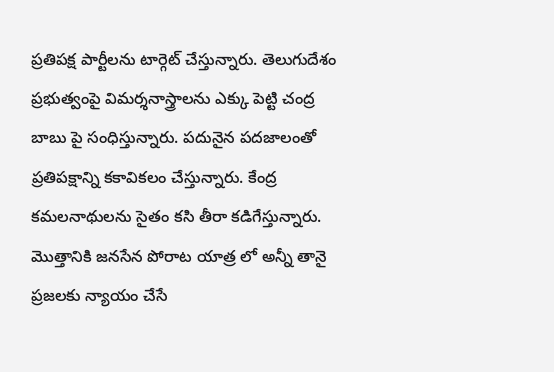ప్రతిపక్ష పార్టీలను టార్గెట్ చేస్తున్నారు. తెలుగుదేశం ప్రభుత్వంపై విమర్శనాస్త్రాలను ఎక్కు పెట్టి చంద్ర బాబు పై సంధిస్తున్నారు. పదునైన పదజాలంతో ప్రతిపక్షాన్ని కకావికలం చేస్తున్నారు. కేంద్ర కమలనాథులను సైతం కసి తీరా కడిగేస్తున్నారు. మొత్తానికి జనసేన పోరాట యాత్ర లో అన్నీ తానై ప్రజలకు న్యాయం చేసే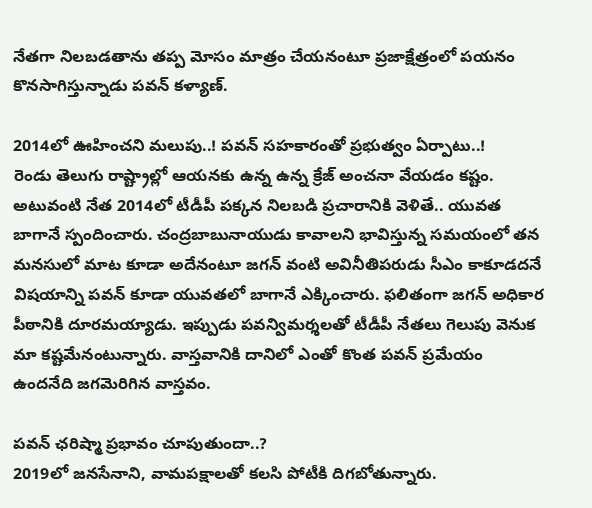నేతగా నిలబడతాను తప్ప మోసం మాత్రం చేయనంటూ ప్రజాక్షేత్రంలో పయనం కొనసాగిస్తున్నాడు పవన్ కళ్యాణ్.

2014లో ఊహించని మలుపు..! పవన్ సహకారంతో ప్రభుత్వం ఏర్పాటు..!
రెండు తెలుగు రాష్ట్రాల్లో ఆయనకు ఉన్న ఉన్న క్రేజ్ అంచనా వేయడం కష్టం. అటువంటి నేత 2014లో టీడీపీ పక్కన నిలబడి ప్రచారానికి వెళితే.. యువత బాగానే స్పందించారు. చంద్రబాబునాయుడు కావాలని భావిస్తున్న సమయంలో తన మనసులో మాట కూడా అదేనంటూ జగన్ వంటి అవినీతిపరుడు సీఎం కాకూడదనే విషయాన్ని పవన్ కూడా యువతలో బాగానే ఎక్కించారు. ఫలితంగా జగన్ అధికార పీఠానికి దూరమయ్యాడు. ఇప్పుడు పవన్విమర్శలతో టీడీపీ నేతలు గెలుపు వెనుక మా కష్టమేనంటున్నారు. వాస్తవానికి దానిలో ఎంతో కొంత పవన్ ప్రమేయం ఉందనేది జగమెరిగిన వాస్తవం.

పవన్ ఛరిష్మా ప్రభావం చూపుతుందా..?
2019లో జనసేనాని, వామపక్షాలతో కలసి పోటీకి దిగబోతున్నారు.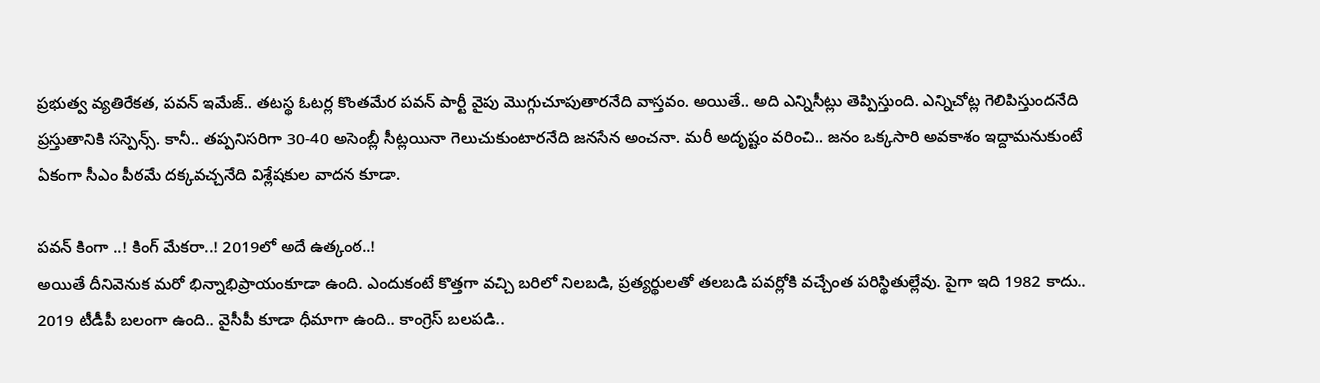ప్రభుత్వ వ్యతిరేకత, పవన్ ఇమేజ్.. తటస్థ ఓటర్ల కొంతమేర పవన్ పార్టీ వైపు మొగ్గుచూపుతారనేది వాస్తవం. అయితే.. అది ఎన్నిసీట్లు తెప్పిస్తుంది. ఎన్నిచోట్ల గెలిపిస్తుందనేది ప్రస్తుతానికి సస్పెన్స్. కానీ.. తప్పనిసరిగా 30-40 అసెంబ్లీ సీట్లయినా గెలుచుకుంటారనేది జనసేన అంచనా. మరీ అదృష్టం వరించి.. జనం ఒక్కసారి అవకాశం ఇద్దామనుకుంటే ఏకంగా సీఎం పీఠమే దక్కవచ్చనేది విశ్లేషకుల వాదన కూడా.

పవన్ కింగా ..! కింగ్ మేకరా..! 2019లో అదే ఉత్కంఠ..!
అయితే దీనివెనుక మరో భిన్నాభిప్రాయంకూడా ఉంది. ఎందుకంటే కొత్తగా వచ్చి బరిలో నిలబడి, ప్రత్యర్థులతో తలబడి పవర్లోకి వచ్చేంత పరిస్థితుల్లేవు. పైగా ఇది 1982 కాదు.. 2019 టీడీపీ బలంగా ఉంది.. వైసీపీ కూడా ధీమాగా ఉంది.. కాంగ్రెస్ బలపడి..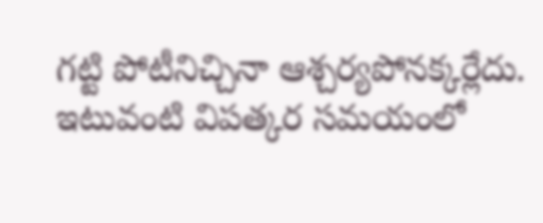గట్టి పోటీనిచ్చినా ఆశ్చర్యపోనక్కర్లేదు. ఇటువంటి విపత్కర సమయంలో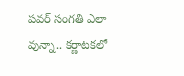పవర్ సంగతి ఎలా వున్నా.. కర్ణాటకలో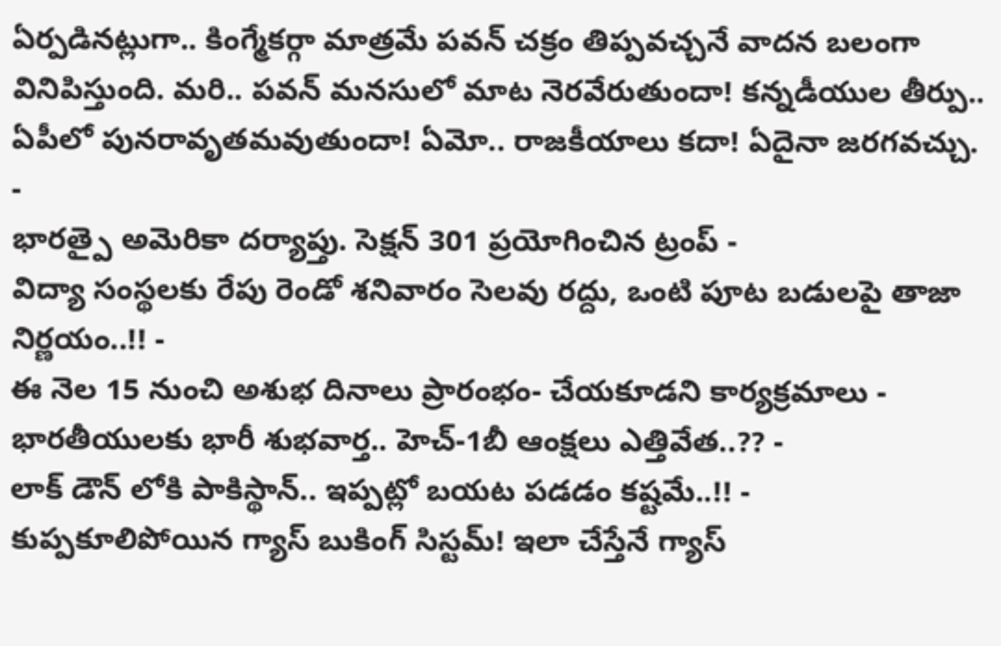ఏర్పడినట్లుగా.. కింగ్మేకర్గా మాత్రమే పవన్ చక్రం తిప్పవచ్చనే వాదన బలంగా వినిపిస్తుంది. మరి.. పవన్ మనసులో మాట నెరవేరుతుందా! కన్నడీయుల తీర్పు.. ఏపీలో పునరావృతమవుతుందా! ఏమో.. రాజకీయాలు కదా! ఏదైనా జరగవచ్చు.
-
భారత్పై అమెరికా దర్యాప్తు. సెక్షన్ 301 ప్రయోగించిన ట్రంప్ -
విద్యా సంస్థలకు రేపు రెండో శనివారం సెలవు రద్దు, ఒంటి పూట బడులపై తాజా నిర్ణయం..!! -
ఈ నెల 15 నుంచి అశుభ దినాలు ప్రారంభం- చేయకూడని కార్యక్రమాలు -
భారతీయులకు భారీ శుభవార్త.. హెచ్-1బీ ఆంక్షలు ఎత్తివేత..?? -
లాక్ డౌన్ లోకి పాకిస్థాన్.. ఇప్పట్లో బయట పడడం కష్టమే..!! -
కుప్పకూలిపోయిన గ్యాస్ బుకింగ్ సిస్టమ్! ఇలా చేస్తేనే గ్యాస్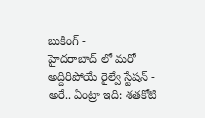బుకింగ్ -
హైదరాబాద్ లో మరో అద్దిరిపోయే రైల్వే స్టేషన్ -
అరే.. ఏంట్రా ఇది: శతకోటి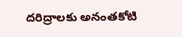దరిద్రాలకు అనంతకోటి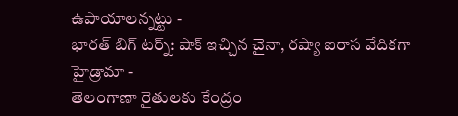ఉపాయాలన్నట్టు -
భారత్ బిగ్ టర్న్: షాక్ ఇచ్చిన చైనా, రష్యా ఐరాస వేదికగా హైడ్రామా -
తెలంగాణా రైతులకు కేంద్రం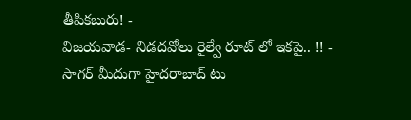తీపికబురు! -
విజయవాడ- నిడదవోలు రైల్వే రూట్ లో ఇకపై.. !! -
సాగర్ మీదుగా హైదరాబాద్ టు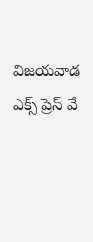విజయవాడ ఎక్స్ ప్రెస్ వే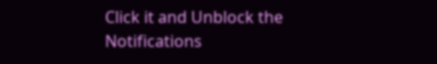Click it and Unblock the Notifications